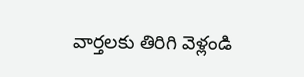వార్తలకు తిరిగి వెళ్లండి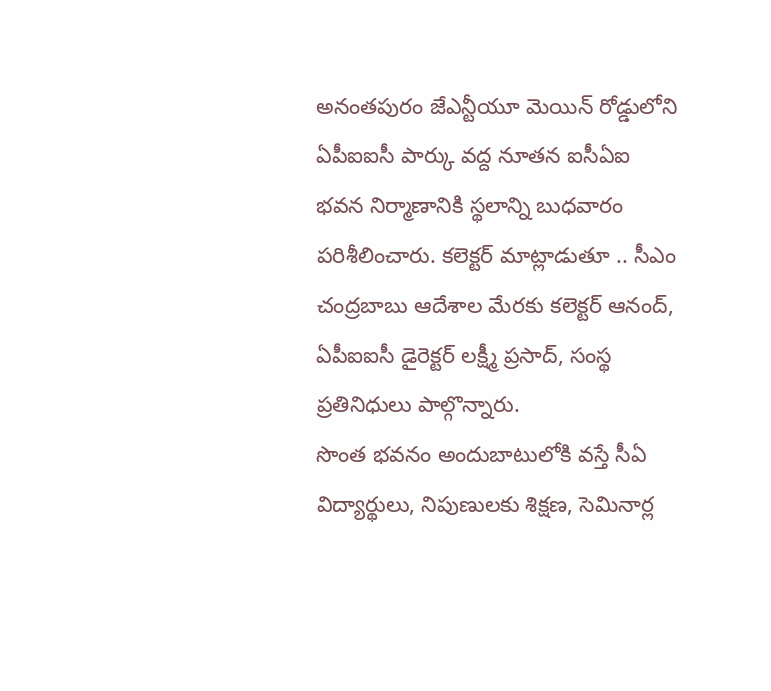అనంతపురం జేఎన్టీయూ మెయిన్ రోడ్డులోని ఏపీఐఐసీ పార్కు వద్ద నూతన ఐసీఏఐ భవన నిర్మాణానికి స్థలాన్ని బుధవారం పరిశీలించారు. కలెక్టర్ మాట్లాడుతూ .. సీఎం చంద్రబాబు ఆదేశాల మేరకు కలెక్టర్ ఆనంద్, ఏపీఐఐసీ డైరెక్టర్ లక్ష్మీ ప్రసాద్, సంస్థ ప్రతినిధులు పాల్గొన్నారు.
సొంత భవనం అందుబాటులోకి వస్తే సీఏ విద్యార్థులు, నిపుణులకు శిక్షణ, సెమినార్ల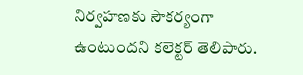నిర్వహణకు సౌకర్యంగా ఉంటుందని కలెక్టర్ తెలిపారు.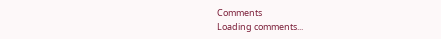Comments
Loading comments...